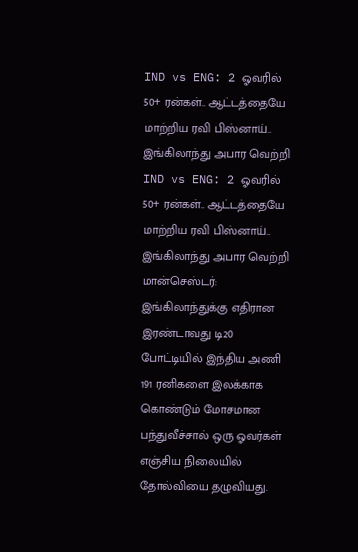IND vs ENG: 2 ஓவரில் 50+ ரன்கள்.. ஆட்டத்தையே மாற்றிய ரவி பிஸ்னாய்.. இங்கிலாந்து அபார வெற்றி
IND vs ENG: 2 ஓவரில் 50+ ரன்கள்.. ஆட்டத்தையே மாற்றிய ரவி பிஸ்னாய்.. இங்கிலாந்து அபார வெற்றி
மான்செஸ்டர்: இங்கிலாந்துக்கு எதிரான இரண்டாவது டி20 போட்டியில் இந்திய அணி 191 ரனிகளை இலக்காக கொண்டும் மோசமான பந்துவீச்சால் ஒரு ஓவர்கள் எஞ்சிய நிலையில் தோல்வியை தழுவியது.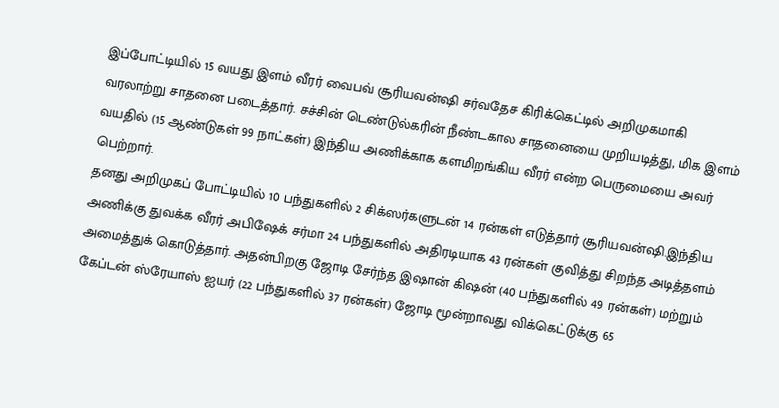இப்போட்டியில் 15 வயது இளம் வீரர் வைபவ் சூரியவன்ஷி சர்வதேச கிரிக்கெட்டில் அறிமுகமாகி வரலாற்று சாதனை படைத்தார். சச்சின் டெண்டுல்கரின் நீண்டகால சாதனையை முறியடித்து, மிக இளம் வயதில் (15 ஆண்டுகள் 99 நாட்கள்) இந்திய அணிக்காக களமிறங்கிய வீரர் என்ற பெருமையை அவர் பெற்றார்.
தனது அறிமுகப் போட்டியில் 10 பந்துகளில் 2 சிக்ஸர்களுடன் 14 ரன்கள் எடுத்தார் சூரியவன்ஷி.இந்திய அணிக்கு துவக்க வீரர் அபிஷேக் சர்மா 24 பந்துகளில் அதிரடியாக 43 ரன்கள் குவித்து சிறந்த அடித்தளம் அமைத்துக் கொடுத்தார். அதன்பிறகு ஜோடி சேர்ந்த இஷான் கிஷன் (40 பந்துகளில் 49 ரன்கள்) மற்றும் கேப்டன் ஸ்ரேயாஸ் ஐயர் (22 பந்துகளில் 37 ரன்கள்) ஜோடி மூன்றாவது விக்கெட்டுக்கு 65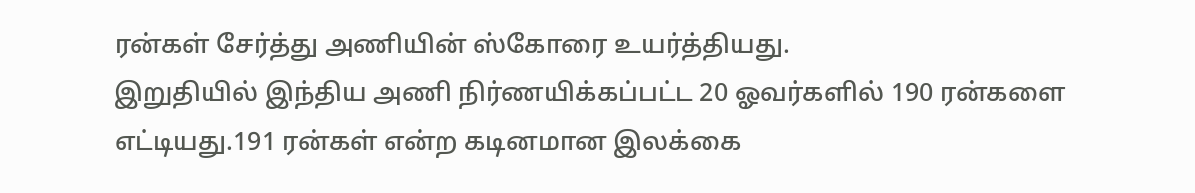ரன்கள் சேர்த்து அணியின் ஸ்கோரை உயர்த்தியது.
இறுதியில் இந்திய அணி நிர்ணயிக்கப்பட்ட 20 ஓவர்களில் 190 ரன்களை எட்டியது.191 ரன்கள் என்ற கடினமான இலக்கை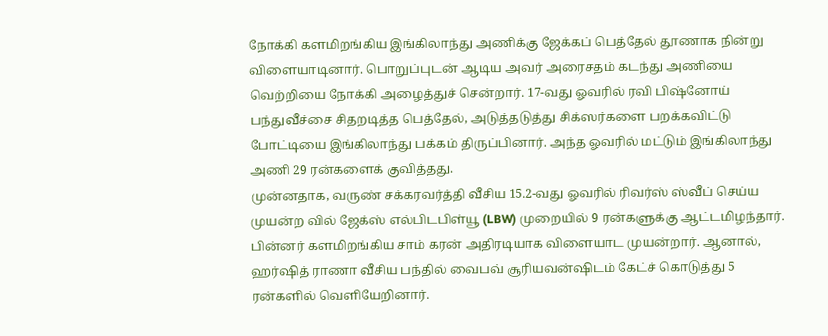நோக்கி களமிறங்கிய இங்கிலாந்து அணிக்கு ஜேக்கப் பெத்தேல் தூணாக நின்று விளையாடினார். பொறுப்புடன் ஆடிய அவர் அரைசதம் கடந்து அணியை வெற்றியை நோக்கி அழைத்துச் சென்றார். 17-வது ஓவரில் ரவி பிஷ்னோய் பந்துவீச்சை சிதறடித்த பெத்தேல், அடுத்தடுத்து சிக்ஸர்களை பறக்கவிட்டு போட்டியை இங்கிலாந்து பக்கம் திருப்பினார். அந்த ஓவரில் மட்டும் இங்கிலாந்து அணி 29 ரன்களைக் குவித்தது.
முன்னதாக, வருண் சக்கரவர்த்தி வீசிய 15.2-வது ஓவரில் ரிவர்ஸ் ஸ்வீப் செய்ய முயன்ற வில் ஜேக்ஸ் எல்பிடபிள்யூ (LBW) முறையில் 9 ரன்களுக்கு ஆட்டமிழந்தார். பின்னர் களமிறங்கிய சாம் கரன் அதிரடியாக விளையாட முயன்றார். ஆனால், ஹர்ஷித் ராணா வீசிய பந்தில் வைபவ் சூரியவன்ஷிடம் கேட்ச் கொடுத்து 5 ரன்களில் வெளியேறினார்.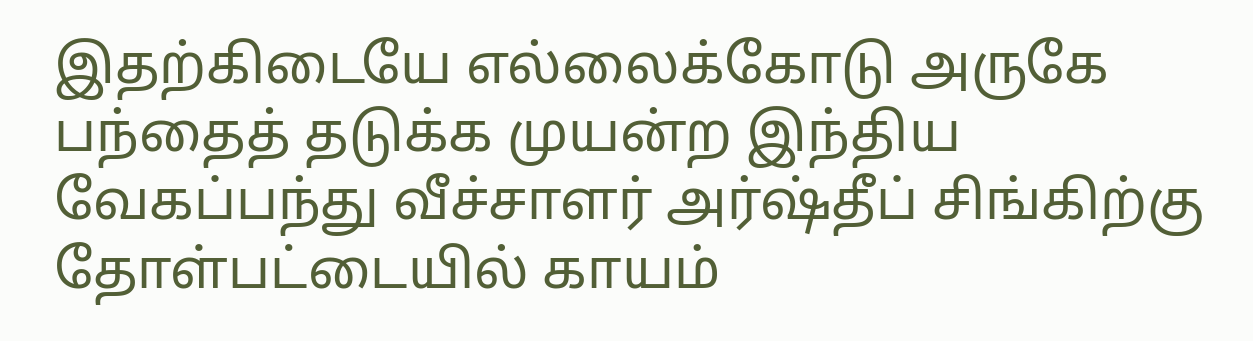இதற்கிடையே எல்லைக்கோடு அருகே பந்தைத் தடுக்க முயன்ற இந்திய வேகப்பந்து வீச்சாளர் அர்ஷ்தீப் சிங்கிற்கு தோள்பட்டையில் காயம்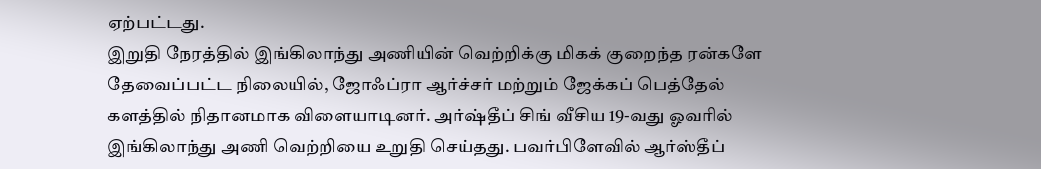ஏற்பட்டது.
இறுதி நேரத்தில் இங்கிலாந்து அணியின் வெற்றிக்கு மிகக் குறைந்த ரன்களே தேவைப்பட்ட நிலையில், ஜோஃப்ரா ஆர்ச்சர் மற்றும் ஜேக்கப் பெத்தேல் களத்தில் நிதானமாக விளையாடினர். அர்ஷ்தீப் சிங் வீசிய 19-வது ஓவரில் இங்கிலாந்து அணி வெற்றியை உறுதி செய்தது. பவர்பிளேவில் ஆர்ஸ்தீப்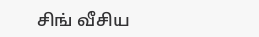சிங் வீசிய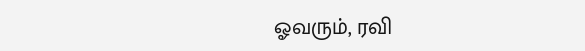ஓவரும், ரவி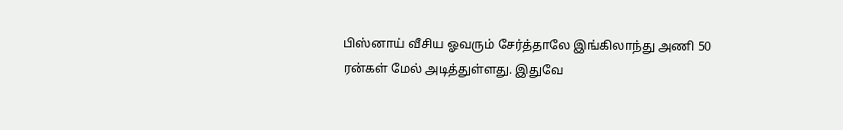பிஸ்னாய் வீசிய ஓவரும் சேர்த்தாலே இங்கிலாந்து அணி 50 ரன்கள் மேல் அடித்துள்ளது. இதுவே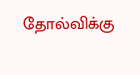தோல்விக்கு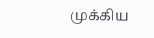முக்கிய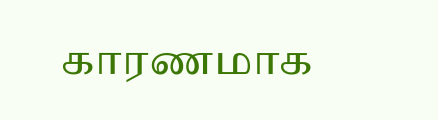காரணமாக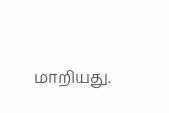மாறியது.